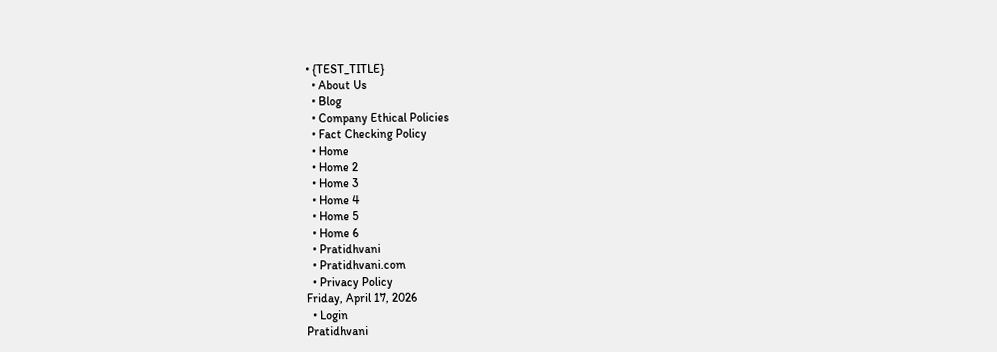• {TEST_TITLE}
  • About Us
  • Blog
  • Company Ethical Policies
  • Fact Checking Policy
  • Home
  • Home 2
  • Home 3
  • Home 4
  • Home 5
  • Home 6
  • Pratidhvani
  • Pratidhvani.com
  • Privacy Policy
Friday, April 17, 2026
  • Login
Pratidhvani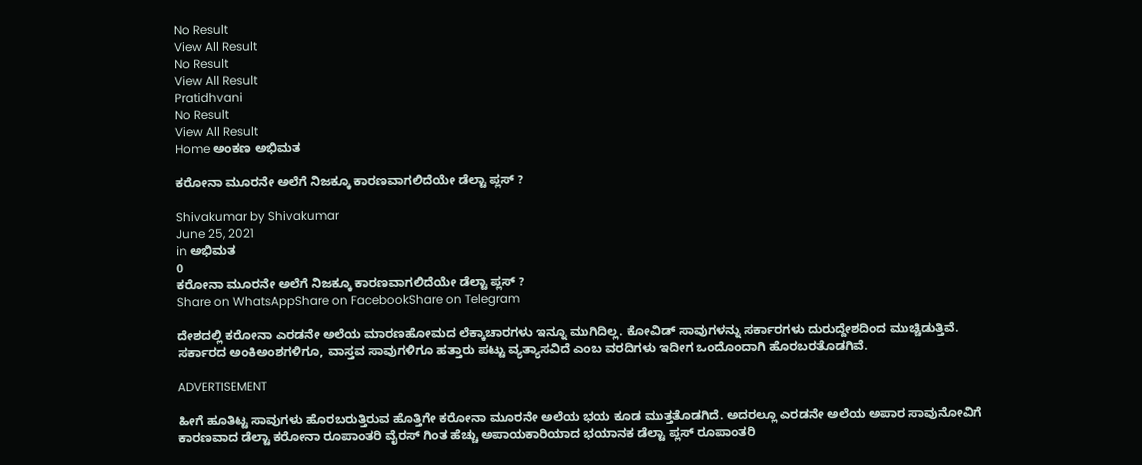No Result
View All Result
No Result
View All Result
Pratidhvani
No Result
View All Result
Home ಅಂಕಣ ಅಭಿಮತ

ಕರೋನಾ ಮೂರನೇ ಅಲೆಗೆ ನಿಜಕ್ಕೂ ಕಾರಣವಾಗಲಿದೆಯೇ ಡೆಲ್ಟಾ ಪ್ಲಸ್ ?

Shivakumar by Shivakumar
June 25, 2021
in ಅಭಿಮತ
0
ಕರೋನಾ ಮೂರನೇ ಅಲೆಗೆ ನಿಜಕ್ಕೂ ಕಾರಣವಾಗಲಿದೆಯೇ ಡೆಲ್ಟಾ ಪ್ಲಸ್ ?
Share on WhatsAppShare on FacebookShare on Telegram

ದೇಶದಲ್ಲಿ ಕರೋನಾ ಎರಡನೇ ಅಲೆಯ ಮಾರಣಹೋಮದ ಲೆಕ್ಕಾಚಾರಗಳು ಇನ್ನೂ ಮುಗಿದಿಲ್ಲ. ಕೋವಿಡ್ ಸಾವುಗಳನ್ನು ಸರ್ಕಾರಗಳು ದುರುದ್ದೇಶದಿಂದ ಮುಚ್ಚಿಡುತ್ತಿವೆ. ಸರ್ಕಾರದ ಅಂಕಿಅಂಶಗಳಿಗೂ, ವಾಸ್ತವ ಸಾವುಗಳಿಗೂ ಹತ್ತಾರು ಪಟ್ಟು ವ್ಯತ್ಯಾಸವಿದೆ ಎಂಬ ವರದಿಗಳು ಇದೀಗ ಒಂದೊಂದಾಗಿ ಹೊರಬರತೊಡಗಿವೆ.

ADVERTISEMENT

ಹೀಗೆ ಹೂತಿಟ್ಟ ಸಾವುಗಳು ಹೊರಬರುತ್ತಿರುವ ಹೊತ್ತಿಗೇ ಕರೋನಾ ಮೂರನೇ ಅಲೆಯ ಭಯ ಕೂಡ ಮುತ್ತತೊಡಗಿದೆ. ಅದರಲ್ಲೂ ಎರಡನೇ ಅಲೆಯ ಅಪಾರ ಸಾವುನೋವಿಗೆ ಕಾರಣವಾದ ಡೆಲ್ಟಾ ಕರೋನಾ ರೂಪಾಂತರಿ ವೈರಸ್ ಗಿಂತ ಹೆಚ್ಚು ಅಪಾಯಕಾರಿಯಾದ ಭಯಾನಕ ಡೆಲ್ಟಾ ಪ್ಲಸ್ ರೂಪಾಂತರಿ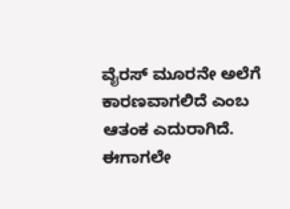ವೈರಸ್ ಮೂರನೇ ಅಲೆಗೆ ಕಾರಣವಾಗಲಿದೆ ಎಂಬ ಆತಂಕ ಎದುರಾಗಿದೆ. ಈಗಾಗಲೇ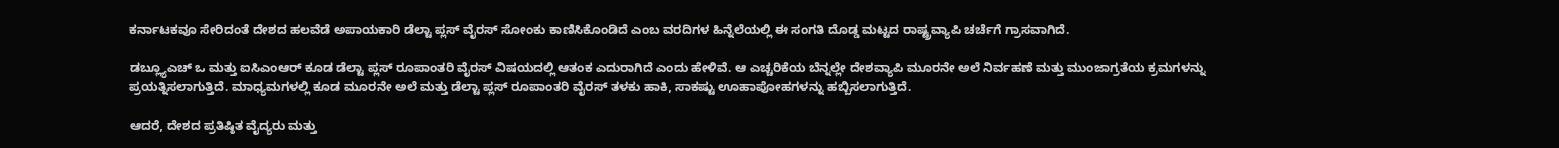ಕರ್ನಾಟಕವೂ ಸೇರಿದಂತೆ ದೇಶದ ಹಲವೆಡೆ ಅಪಾಯಕಾರಿ ಡೆಲ್ಟಾ ಪ್ಲಸ್ ವೈರಸ್ ಸೋಂಕು ಕಾಣಿಸಿಕೊಂಡಿದೆ ಎಂಬ ವರದಿಗಳ ಹಿನ್ನೆಲೆಯಲ್ಲಿ ಈ ಸಂಗತಿ ದೊಡ್ಡ ಮಟ್ಟದ ರಾಷ್ಟ್ರವ್ಯಾಪಿ ಚರ್ಚೆಗೆ ಗ್ರಾಸವಾಗಿದೆ.

ಡಬ್ಲ್ಯೂಎಚ್ ಒ ಮತ್ತು ಐಸಿಎಂಆರ್ ಕೂಡ ಡೆಲ್ಟಾ ಪ್ಲಸ್ ರೂಪಾಂತರಿ ವೈರಸ್ ವಿಷಯದಲ್ಲಿ ಆತಂಕ ಎದುರಾಗಿದೆ ಎಂದು ಹೇಳಿವೆ. ಆ ಎಚ್ಚರಿಕೆಯ ಬೆನ್ನಲ್ಲೇ ದೇಶವ್ಯಾಪಿ ಮೂರನೇ ಅಲೆ ನಿರ್ವಹಣೆ ಮತ್ತು ಮುಂಜಾಗ್ರತೆಯ ಕ್ರಮಗಳನ್ನು ಪ್ರಯತ್ನಿಸಲಾಗುತ್ತಿದೆ. ಮಾಧ್ಯಮಗಳಲ್ಲಿ ಕೂಡ ಮೂರನೇ ಅಲೆ ಮತ್ತು ಡೆಲ್ಟಾ ಪ್ಲಸ್ ರೂಪಾಂತರಿ ವೈರಸ್ ತಳಕು ಹಾಕಿ, ಸಾಕಷ್ಟು ಊಹಾಪೋಹಗಳನ್ನು ಹಬ್ಬಿಸಲಾಗುತ್ತಿದೆ.

ಆದರೆ, ದೇಶದ ಪ್ರತಿಷ್ಠಿತ ವೈದ್ಯರು ಮತ್ತು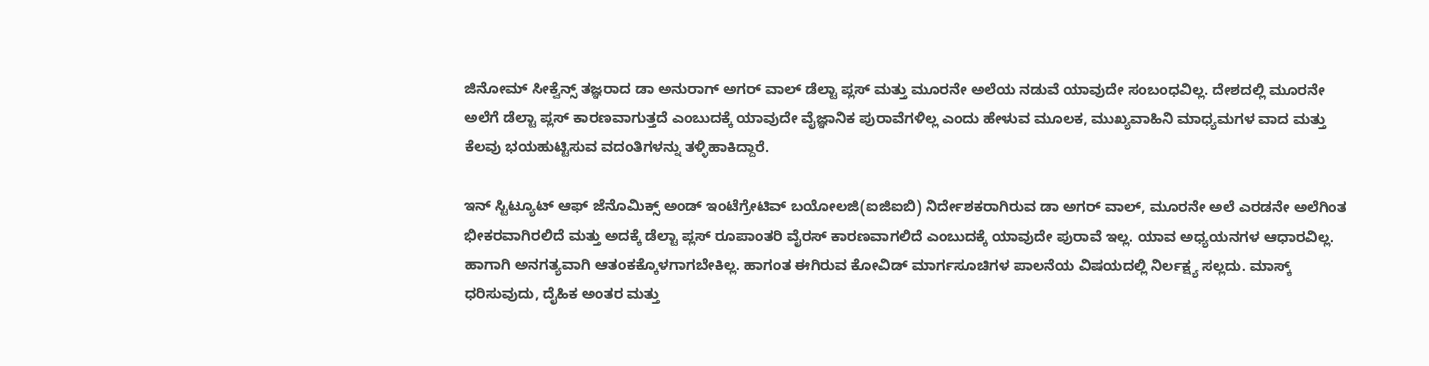ಜಿನೋಮ್ ಸೀಕ್ವೆನ್ಸ್ ತಜ್ಞರಾದ ಡಾ ಅನುರಾಗ್ ಅಗರ್ ವಾಲ್ ಡೆಲ್ಟಾ ಪ್ಲಸ್ ಮತ್ತು ಮೂರನೇ ಅಲೆಯ ನಡುವೆ ಯಾವುದೇ ಸಂಬಂಧವಿಲ್ಲ. ದೇಶದಲ್ಲಿ ಮೂರನೇ ಅಲೆಗೆ ಡೆಲ್ಟಾ ಪ್ಲಸ್ ಕಾರಣವಾಗುತ್ತದೆ ಎಂಬುದಕ್ಕೆ ಯಾವುದೇ ವೈಜ್ಞಾನಿಕ ಪುರಾವೆಗಳಿಲ್ಲ ಎಂದು ಹೇಳುವ ಮೂಲಕ, ಮುಖ್ಯವಾಹಿನಿ ಮಾಧ್ಯಮಗಳ ವಾದ ಮತ್ತು ಕೆಲವು ಭಯಹುಟ್ಟಿಸುವ ವದಂತಿಗಳನ್ನು ತಳ್ಳಿಹಾಕಿದ್ದಾರೆ.

ಇನ್ ಸ್ಟಿಟ್ಯೂಟ್ ಆಫ್ ಜೆನೊಮಿಕ್ಸ್ ಅಂಡ್ ಇಂಟೆಗ್ರೇಟಿವ್ ಬಯೋಲಜಿ(ಐಜಿಐಬಿ) ನಿರ್ದೇಶಕರಾಗಿರುವ ಡಾ ಅಗರ್ ವಾಲ್, ಮೂರನೇ ಅಲೆ ಎರಡನೇ ಅಲೆಗಿಂತ ಭೀಕರವಾಗಿರಲಿದೆ ಮತ್ತು ಅದಕ್ಕೆ ಡೆಲ್ಟಾ ಪ್ಲಸ್ ರೂಪಾಂತರಿ ವೈರಸ್ ಕಾರಣವಾಗಲಿದೆ ಎಂಬುದಕ್ಕೆ ಯಾವುದೇ ಪುರಾವೆ ಇಲ್ಲ. ಯಾವ ಅಧ್ಯಯನಗಳ ಆಧಾರವಿಲ್ಲ. ಹಾಗಾಗಿ ಅನಗತ್ಯವಾಗಿ ಆತಂಕಕ್ಕೊಳಗಾಗಬೇಕಿಲ್ಲ. ಹಾಗಂತ ಈಗಿರುವ ಕೋವಿಡ್ ಮಾರ್ಗಸೂಚಿಗಳ ಪಾಲನೆಯ ವಿಷಯದಲ್ಲಿ ನಿರ್ಲಕ್ಷ್ಯ ಸಲ್ಲದು. ಮಾಸ್ಕ್ ಧರಿಸುವುದು, ದೈಹಿಕ ಅಂತರ ಮತ್ತು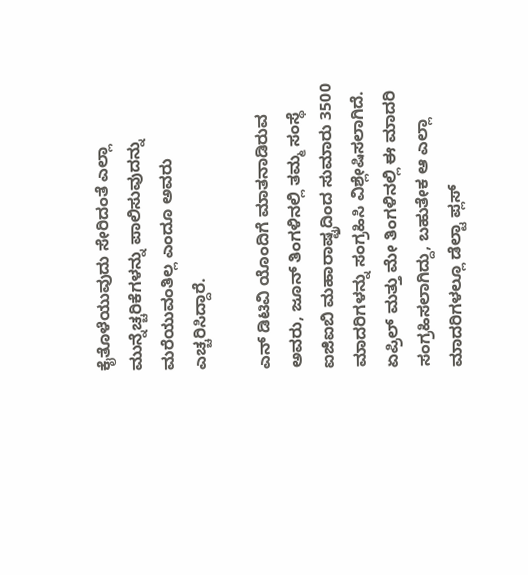ಕೈತೊಳೆಯುವುದು ಸೇರಿದಂತೆ ಎಲ್ಲಾ ಮುನ್ನೆಚ್ಚರಿಕೆಗಳನ್ನು ಪಾಲಿಸುವುದನ್ನು ಮರೆಯುವಂತಿಲ್ಲ ಎಂದೂ ಅವರು ಎಚ್ಚರಿಸಿದ್ದಾರೆ.

ಎನ್ ಡಿಟಿವಿ ಯೊಂದಿಗೆ ಮಾತನಾಡಿರುವ ಅವರು, ಜೂನ್ ತಿಂಗಳಿನಲ್ಲಿ ತಮ್ಮ ಸಂಸ್ಥೆ ಐಜಿಐಬಿ ಮಹಾರಾಷ್ಟ್ರದಿಂದ ಸುಮಾರು 3500 ಮಾದರಿಗಳನ್ನು ಸಂಗ್ರಹಿಸಿ ವಿಶ್ಲೇಷಿಸಲಾಗಿದೆ. ಏಪ್ರಿಲ್ ಮತ್ತು ಮೇ ತಿಂಗಳಿನಲ್ಲಿ ಈ ಮಾದರಿ ಸಂಗ್ರಹಿಸಲಾಗಿದ್ದು, ಬಹುತೇಕ ಆ ಎಲ್ಲಾ ಮಾದರಿಗಳಲ್ಲೂ ಡೆಲ್ಟಾ ಪ್ಲಸ್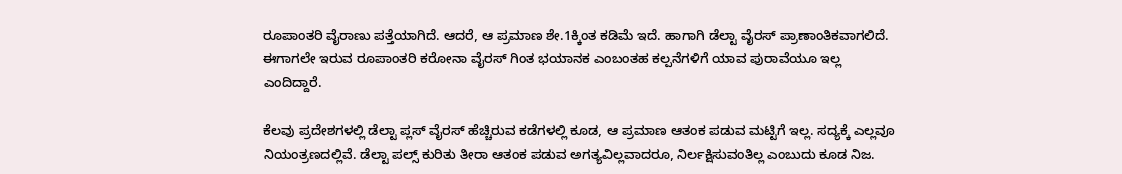ರೂಪಾಂತರಿ ವೈರಾಣು ಪತ್ತೆಯಾಗಿದೆ. ಆದರೆ, ಆ ಪ್ರಮಾಣ ಶೇ.1ಕ್ಕಿಂತ ಕಡಿಮೆ ಇದೆ. ಹಾಗಾಗಿ ಡೆಲ್ಟಾ ವೈರಸ್ ಪ್ರಾಣಾಂತಿಕವಾಗಲಿದೆ. ಈಗಾಗಲೇ ಇರುವ ರೂಪಾಂತರಿ ಕರೋನಾ ವೈರಸ್ ಗಿಂತ ಭಯಾನಕ ಎಂಬಂತಹ ಕಲ್ಪನೆಗಳಿಗೆ ಯಾವ ಪುರಾವೆಯೂ ಇಲ್ಲ ಎಂದಿದ್ದಾರೆ.

ಕೆಲವು ಪ್ರದೇಶಗಳಲ್ಲಿ ಡೆಲ್ಟಾ ಪ್ಲಸ್ ವೈರಸ್ ಹೆಚ್ಚಿರುವ ಕಡೆಗಳಲ್ಲಿ ಕೂಡ, ಆ ಪ್ರಮಾಣ ಆತಂಕ ಪಡುವ ಮಟ್ಟಿಗೆ ಇಲ್ಲ. ಸದ್ಯಕ್ಕೆ ಎಲ್ಲವೂ ನಿಯಂತ್ರಣದಲ್ಲಿವೆ. ಡೆಲ್ಟಾ ಪಲ್ಸ್ ಕುರಿತು ತೀರಾ ಆತಂಕ ಪಡುವ ಅಗತ್ಯವಿಲ್ಲವಾದರೂ, ನಿರ್ಲಕ್ಷಿಸುವಂತಿಲ್ಲ ಎಂಬುದು ಕೂಡ ನಿಜ.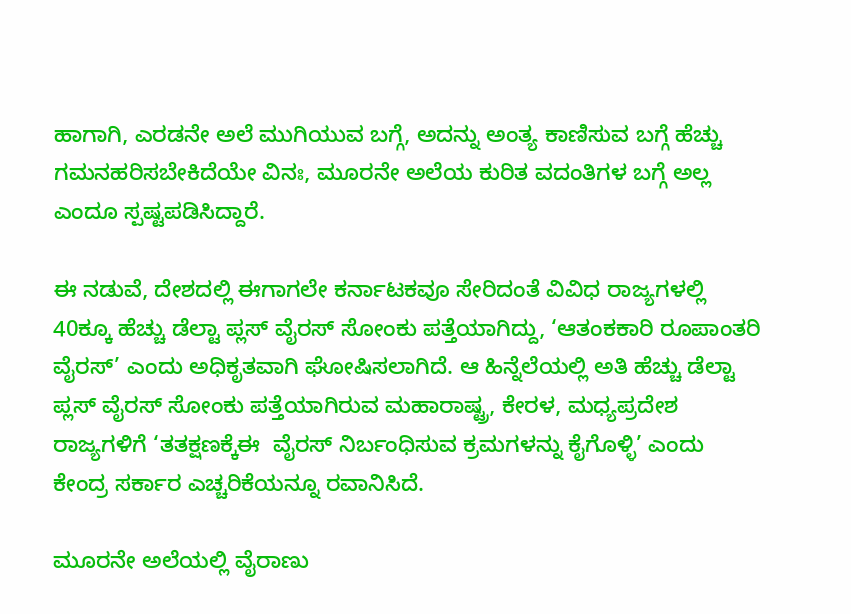ಹಾಗಾಗಿ, ಎರಡನೇ ಅಲೆ ಮುಗಿಯುವ ಬಗ್ಗೆ, ಅದನ್ನು ಅಂತ್ಯ ಕಾಣಿಸುವ ಬಗ್ಗೆ ಹೆಚ್ಚು ಗಮನಹರಿಸಬೇಕಿದೆಯೇ ವಿನಃ, ಮೂರನೇ ಅಲೆಯ ಕುರಿತ ವದಂತಿಗಳ ಬಗ್ಗೆ ಅಲ್ಲ ಎಂದೂ ಸ್ಪಷ್ಟಪಡಿಸಿದ್ದಾರೆ.

ಈ ನಡುವೆ, ದೇಶದಲ್ಲಿ ಈಗಾಗಲೇ ಕರ್ನಾಟಕವೂ ಸೇರಿದಂತೆ ವಿವಿಧ ರಾಜ್ಯಗಳಲ್ಲಿ 40ಕ್ಕೂ ಹೆಚ್ಚು ಡೆಲ್ಟಾ ಪ್ಲಸ್ ವೈರಸ್ ಸೋಂಕು ಪತ್ತೆಯಾಗಿದ್ದು, ‘ಆತಂಕಕಾರಿ ರೂಪಾಂತರಿ ವೈರಸ್’ ಎಂದು ಅಧಿಕೃತವಾಗಿ ಘೋಷಿಸಲಾಗಿದೆ. ಆ ಹಿನ್ನೆಲೆಯಲ್ಲಿ ಅತಿ ಹೆಚ್ಚು ಡೆಲ್ಟಾ ಪ್ಲಸ್ ವೈರಸ್ ಸೋಂಕು ಪತ್ತೆಯಾಗಿರುವ ಮಹಾರಾಷ್ಟ್ರ, ಕೇರಳ, ಮಧ್ಯಪ್ರದೇಶ ರಾಜ್ಯಗಳಿಗೆ ‘ತತಕ್ಷಣಕ್ಕೆಈ  ವೈರಸ್ ನಿರ್ಬಂಧಿಸುವ ಕ್ರಮಗಳನ್ನು ಕೈಗೊಳ್ಳಿ’ ಎಂದು ಕೇಂದ್ರ ಸರ್ಕಾರ ಎಚ್ಚರಿಕೆಯನ್ನೂ ರವಾನಿಸಿದೆ.

ಮೂರನೇ ಅಲೆಯಲ್ಲಿ ವೈರಾಣು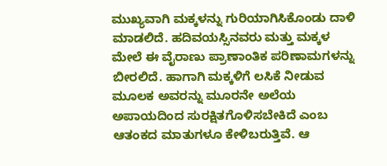ಮುಖ್ಯವಾಗಿ ಮಕ್ಕಳನ್ನು ಗುರಿಯಾಗಿಸಿಕೊಂಡು ದಾಳಿ ಮಾಡಲಿದೆ. ಹದಿವಯಸ್ಸಿನವರು ಮತ್ತು ಮಕ್ಕಳ ಮೇಲೆ ಈ ವೈರಾಣು ಪ್ರಾಣಾಂತಿಕ ಪರಿಣಾಮಗಳನ್ನು ಬೀರಲಿದೆ. ಹಾಗಾಗಿ ಮಕ್ಕಳಿಗೆ ಲಸಿಕೆ ನೀಡುವ ಮೂಲಕ ಅವರನ್ನು ಮೂರನೇ ಅಲೆಯ ಅಪಾಯದಿಂದ ಸುರಕ್ಷಿತಗೊಳಿಸಬೇಕಿದೆ ಎಂಬ ಆತಂಕದ ಮಾತುಗಳೂ ಕೇಳಿಬರುತ್ತಿವೆ. ಆ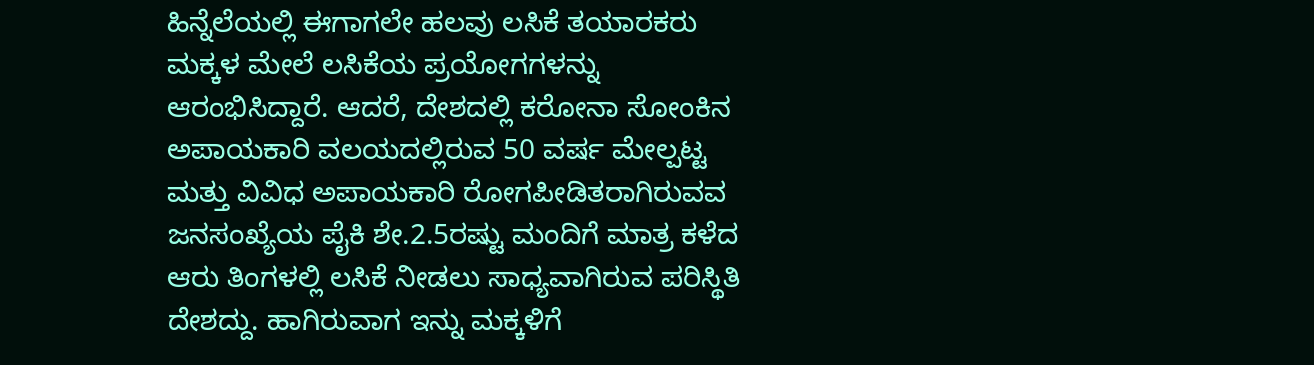ಹಿನ್ನೆಲೆಯಲ್ಲಿ ಈಗಾಗಲೇ ಹಲವು ಲಸಿಕೆ ತಯಾರಕರು ಮಕ್ಕಳ ಮೇಲೆ ಲಸಿಕೆಯ ಪ್ರಯೋಗಗಳನ್ನು ಆರಂಭಿಸಿದ್ದಾರೆ. ಆದರೆ, ದೇಶದಲ್ಲಿ ಕರೋನಾ ಸೋಂಕಿನ ಅಪಾಯಕಾರಿ ವಲಯದಲ್ಲಿರುವ 50 ವರ್ಷ ಮೇಲ್ಪಟ್ಟ ಮತ್ತು ವಿವಿಧ ಅಪಾಯಕಾರಿ ರೋಗಪೀಡಿತರಾಗಿರುವವ ಜನಸಂಖ್ಯೆಯ ಪೈಕಿ ಶೇ.2.5ರಷ್ಟು ಮಂದಿಗೆ ಮಾತ್ರ ಕಳೆದ ಆರು ತಿಂಗಳಲ್ಲಿ ಲಸಿಕೆ ನೀಡಲು ಸಾಧ್ಯವಾಗಿರುವ ಪರಿಸ್ಥಿತಿ ದೇಶದ್ದು. ಹಾಗಿರುವಾಗ ಇನ್ನು ಮಕ್ಕಳಿಗೆ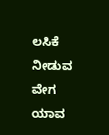ಲಸಿಕೆ ನೀಡುವ ವೇಗ ಯಾವ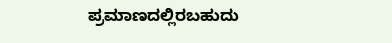ಪ್ರಮಾಣದಲ್ಲಿರಬಹುದು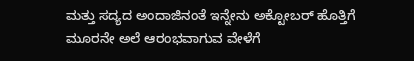ಮತ್ತು ಸದ್ಯದ ಅಂದಾಜಿನಂತೆ ಇನ್ನೇನು ಅಕ್ಟೋಬರ್ ಹೊತ್ತಿಗೆ ಮೂರನೇ ಅಲೆ ಆರಂಭವಾಗುವ ವೇಳೆಗೆ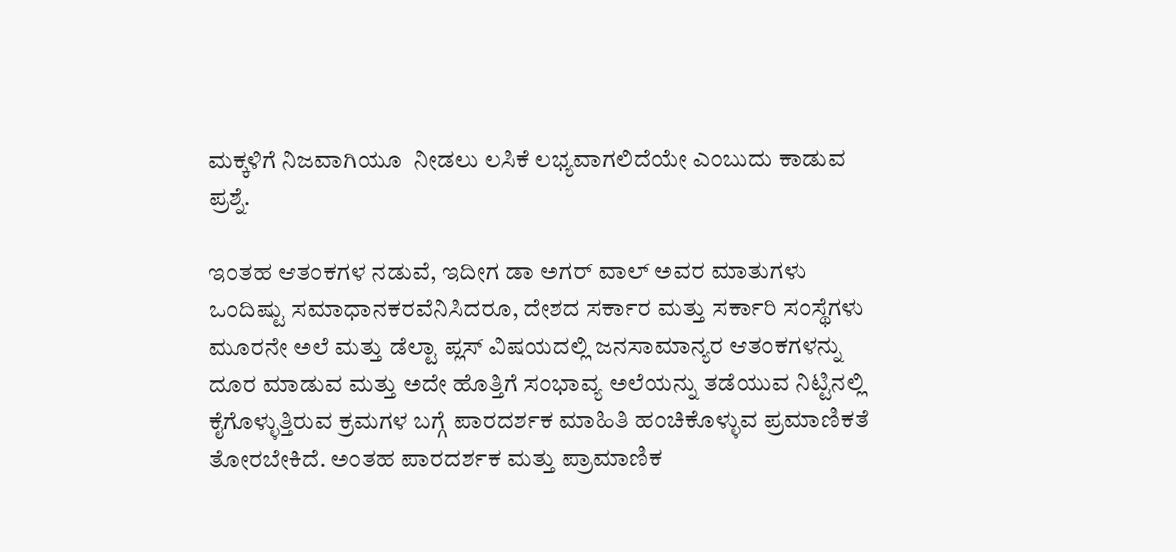ಮಕ್ಕಳಿಗೆ ನಿಜವಾಗಿಯೂ  ನೀಡಲು ಲಸಿಕೆ ಲಭ್ಯವಾಗಲಿದೆಯೇ ಎಂಬುದು ಕಾಡುವ ಪ್ರಶ್ನೆ.

ಇಂತಹ ಆತಂಕಗಳ ನಡುವೆ, ಇದೀಗ ಡಾ ಅಗರ್ ವಾಲ್ ಅವರ ಮಾತುಗಳು ಒಂದಿಷ್ಟು ಸಮಾಧಾನಕರವೆನಿಸಿದರೂ, ದೇಶದ ಸರ್ಕಾರ ಮತ್ತು ಸರ್ಕಾರಿ ಸಂಸ್ಥೆಗಳು ಮೂರನೇ ಅಲೆ ಮತ್ತು ಡೆಲ್ಟಾ ಪ್ಲಸ್ ವಿಷಯದಲ್ಲಿ ಜನಸಾಮಾನ್ಯರ ಆತಂಕಗಳನ್ನು ದೂರ ಮಾಡುವ ಮತ್ತು ಅದೇ ಹೊತ್ತಿಗೆ ಸಂಭಾವ್ಯ ಅಲೆಯನ್ನು ತಡೆಯುವ ನಿಟ್ಟಿನಲ್ಲಿ ಕೈಗೊಳ್ಳುತ್ತಿರುವ ಕ್ರಮಗಳ ಬಗ್ಗೆ ಪಾರದರ್ಶಕ ಮಾಹಿತಿ ಹಂಚಿಕೊಳ್ಳುವ ಪ್ರಮಾಣಿಕತೆ ತೋರಬೇಕಿದೆ. ಅಂತಹ ಪಾರದರ್ಶಕ ಮತ್ತು ಪ್ರಾಮಾಣಿಕ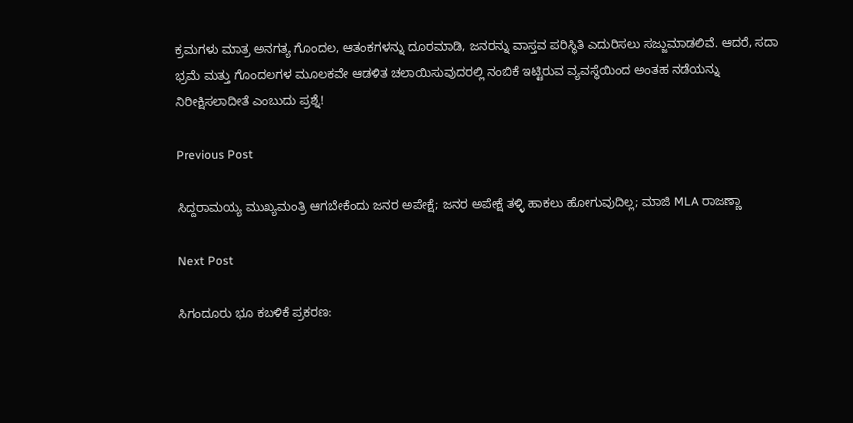ಕ್ರಮಗಳು ಮಾತ್ರ ಅನಗತ್ಯ ಗೊಂದಲ, ಆತಂಕಗಳನ್ನು ದೂರಮಾಡಿ, ಜನರನ್ನು ವಾಸ್ತವ ಪರಿಸ್ಥಿತಿ ಎದುರಿಸಲು ಸಜ್ಜುಮಾಡಲಿವೆ. ಆದರೆ, ಸದಾ ಭ್ರಮೆ ಮತ್ತು ಗೊಂದಲಗಳ ಮೂಲಕವೇ ಆಡಳಿತ ಚಲಾಯಿಸುವುದರಲ್ಲಿ ನಂಬಿಕೆ ಇಟ್ಟಿರುವ ವ್ಯವಸ್ಥೆಯಿಂದ ಅಂತಹ ನಡೆಯನ್ನು ನಿರೀಕ್ಷಿಸಲಾದೀತೆ ಎಂಬುದು ಪ್ರಶ್ನೆ!

Previous Post

ಸಿದ್ದರಾಮಯ್ಯ ಮುಖ್ಯಮಂತ್ರಿ ಆಗಬೇಕೆಂದು ಜನರ ಅಪೇಕ್ಷೆ; ಜನರ ಅಪೇಕ್ಷೆ ತಳ್ಳಿ ಹಾಕಲು ಹೋಗುವುದಿಲ್ಲ; ಮಾಜಿ MLA ರಾಜಣ್ಣಾ

Next Post

ಸಿಗಂದೂರು ಭೂ ಕಬಳಿಕೆ ಪ್ರಕರಣ: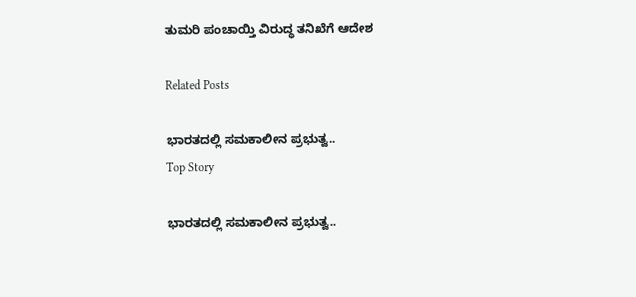ತುಮರಿ ಪಂಚಾಯ್ತಿ ವಿರುದ್ಧ ತನಿಖೆಗೆ ಆದೇಶ

Related Posts

ಭಾರತದಲ್ಲಿ ಸಮಕಾಲೀನ ಪ್ರಭುತ್ವ..
Top Story

ಭಾರತದಲ್ಲಿ ಸಮಕಾಲೀನ ಪ್ರಭುತ್ವ..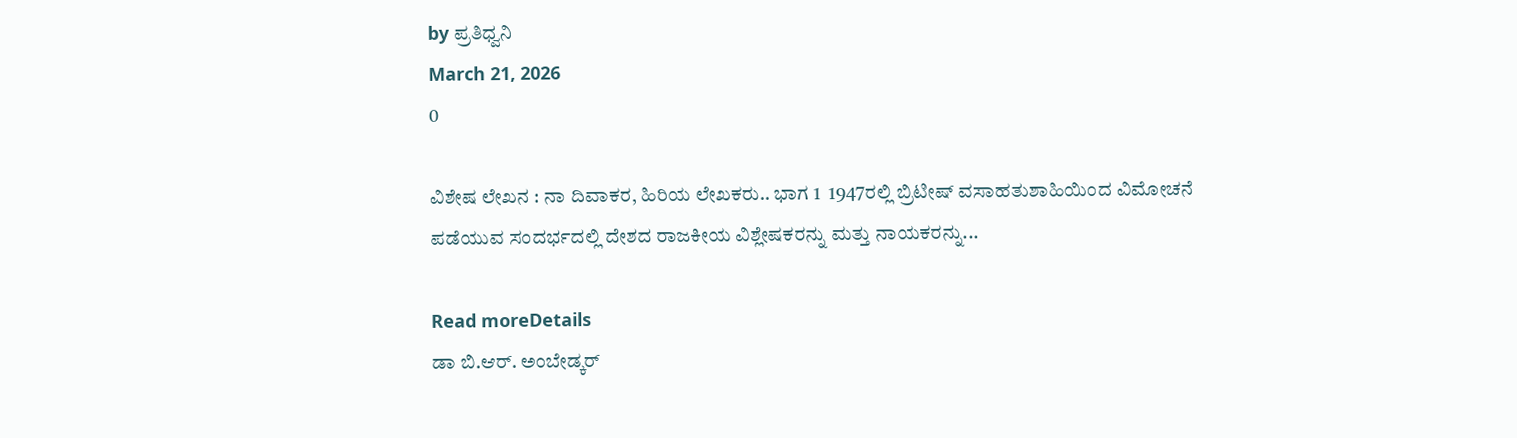by ಪ್ರತಿಧ್ವನಿ
March 21, 2026
0

ವಿಶೇಷ ಲೇಖನ : ನಾ ದಿವಾಕರ, ಹಿರಿಯ ಲೇಖಕರು.. ಭಾಗ 1  1947ರಲ್ಲಿ ಬ್ರಿಟೀಷ್‌ ವಸಾಹತುಶಾಹಿಯಿಂದ ವಿಮೋಚನೆ ಪಡೆಯುವ ಸಂದರ್ಭದಲ್ಲಿ ದೇಶದ ರಾಜಕೀಯ ವಿಶ್ಲೇಷಕರನ್ನು ಮತ್ತು ನಾಯಕರನ್ನು...

Read moreDetails
ಡಾ ಬಿ.ಆರ್. ಅಂಬೇಡ್ಕರ್‌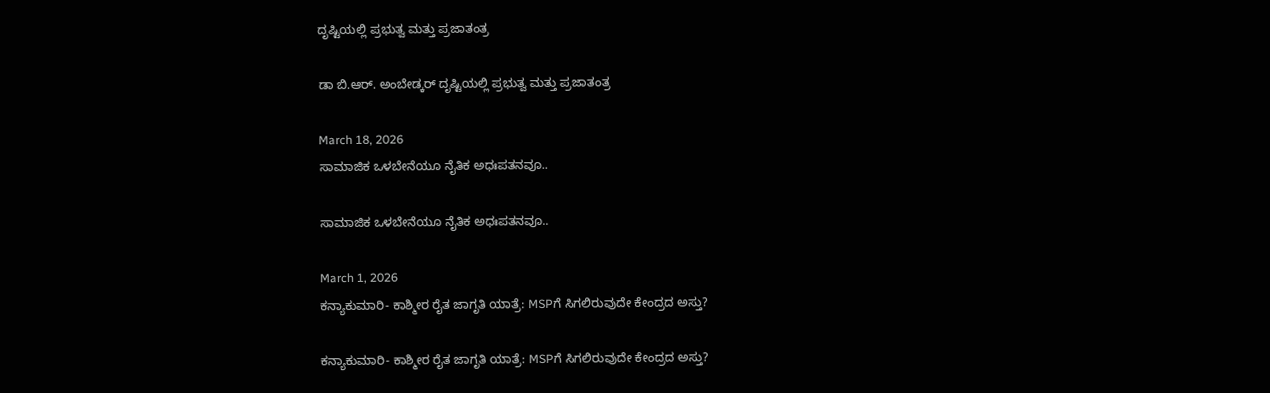ದೃಷ್ಟಿಯಲ್ಲಿ ಪ್ರಭುತ್ವ ಮತ್ತು ಪ್ರಜಾತಂತ್ರ

ಡಾ ಬಿ.ಆರ್. ಅಂಬೇಡ್ಕರ್‌ ದೃಷ್ಟಿಯಲ್ಲಿ ಪ್ರಭುತ್ವ ಮತ್ತು ಪ್ರಜಾತಂತ್ರ

March 18, 2026
ಸಾಮಾಜಿಕ ಒಳಬೇನೆಯೂ ನೈತಿಕ ಅಧಃಪತನವೂ..

ಸಾಮಾಜಿಕ ಒಳಬೇನೆಯೂ ನೈತಿಕ ಅಧಃಪತನವೂ..

March 1, 2026
ಕನ್ಯಾಕುಮಾರಿ- ಕಾಶ್ಮೀರ ರೈತ ಜಾಗೃತಿ ಯಾತ್ರೆ: MSPಗೆ ಸಿಗಲಿರುವುದೇ ಕೇಂದ್ರದ ಅಸ್ತು?

ಕನ್ಯಾಕುಮಾರಿ- ಕಾಶ್ಮೀರ ರೈತ ಜಾಗೃತಿ ಯಾತ್ರೆ: MSPಗೆ ಸಿಗಲಿರುವುದೇ ಕೇಂದ್ರದ ಅಸ್ತು?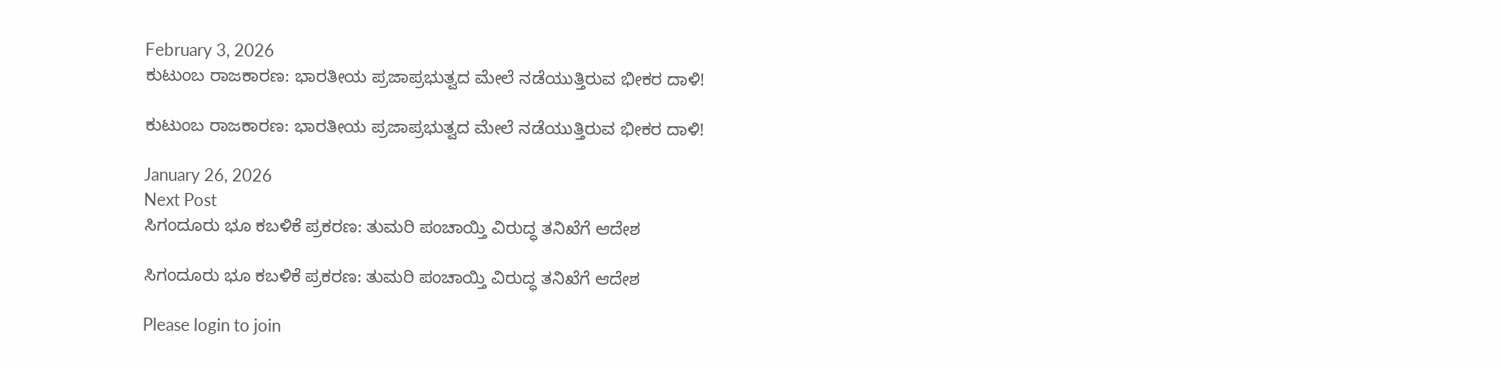February 3, 2026
ಕುಟುಂಬ ರಾಜಕಾರಣ: ಭಾರತೀಯ ಪ್ರಜಾಪ್ರಭುತ್ವದ ಮೇಲೆ ನಡೆಯುತ್ತಿರುವ ಭೀಕರ ದಾಳಿ!

ಕುಟುಂಬ ರಾಜಕಾರಣ: ಭಾರತೀಯ ಪ್ರಜಾಪ್ರಭುತ್ವದ ಮೇಲೆ ನಡೆಯುತ್ತಿರುವ ಭೀಕರ ದಾಳಿ!

January 26, 2026
Next Post
ಸಿಗಂದೂರು ಭೂ ಕಬಳಿಕೆ ಪ್ರಕರಣ: ತುಮರಿ ಪಂಚಾಯ್ತಿ ವಿರುದ್ಧ ತನಿಖೆಗೆ ಆದೇಶ

ಸಿಗಂದೂರು ಭೂ ಕಬಳಿಕೆ ಪ್ರಕರಣ: ತುಮರಿ ಪಂಚಾಯ್ತಿ ವಿರುದ್ಧ ತನಿಖೆಗೆ ಆದೇಶ

Please login to join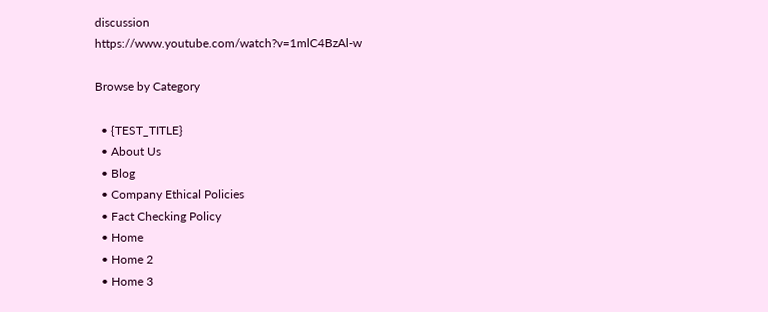discussion
https://www.youtube.com/watch?v=1mlC4BzAl-w

Browse by Category

  • {TEST_TITLE}
  • About Us
  • Blog
  • Company Ethical Policies
  • Fact Checking Policy
  • Home
  • Home 2
  • Home 3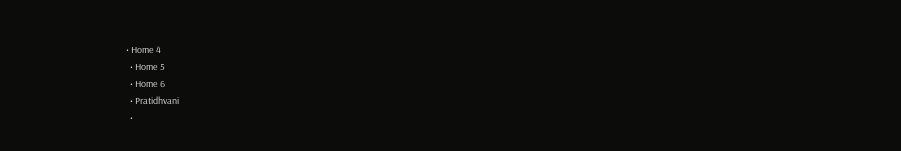• Home 4
  • Home 5
  • Home 6
  • Pratidhvani
  •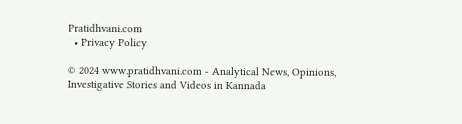Pratidhvani.com
  • Privacy Policy

© 2024 www.pratidhvani.com - Analytical News, Opinions, Investigative Stories and Videos in Kannada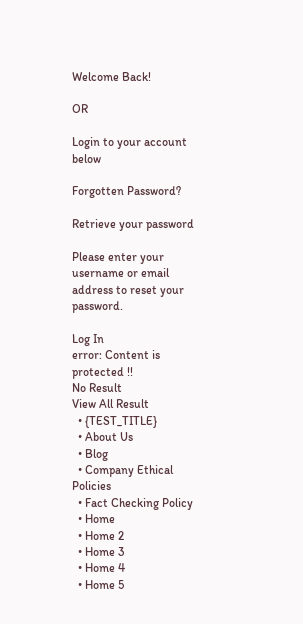Welcome Back!

OR

Login to your account below

Forgotten Password?

Retrieve your password

Please enter your username or email address to reset your password.

Log In
error: Content is protected !!
No Result
View All Result
  • {TEST_TITLE}
  • About Us
  • Blog
  • Company Ethical Policies
  • Fact Checking Policy
  • Home
  • Home 2
  • Home 3
  • Home 4
  • Home 5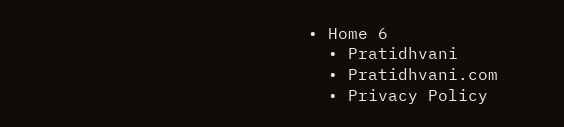• Home 6
  • Pratidhvani
  • Pratidhvani.com
  • Privacy Policy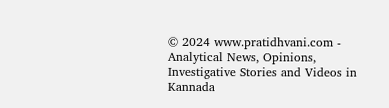© 2024 www.pratidhvani.com - Analytical News, Opinions, Investigative Stories and Videos in Kannada